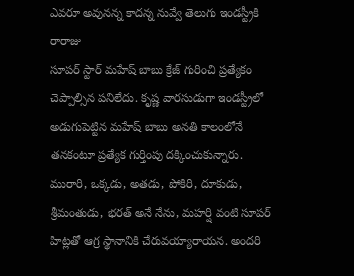ఎవరూ అవునన్న కాదన్న నువ్వే తెలుగు ఇండస్ట్రీకి రారాజు
సూపర్ స్టార్ మహేష్ బాబు క్రేజ్ గురించి ప్రత్యేకం చెప్పాల్సిన పనిలేదు. కృష్ణ వారసుడుగా ఇండస్ట్రీలో అడుగుపెట్టిన మహేష్ బాబు అనతి కాలంలోనే తనకంటూ ప్రత్యేక గుర్తింపు దక్కించుకున్నారు. మురారి, ఒక్కడు, అతడు, పోకిరి, దూకుడు, శ్రీమంతుడు, భరత్ అనే నేను, మహర్షి వంటి సూపర్ హిట్లతో ఆగ్ర స్థానానికి చేరువయ్యారాయన. అందరి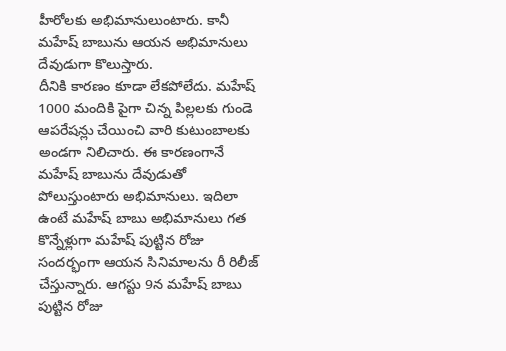హీరోలకు అభిమానులుంటారు. కానీ మహేష్ బాబును ఆయన అభిమానులు దేవుడుగా కొలుస్తారు.
దీనికి కారణం కూడా లేకపోలేదు. మహేష్ 1000 మందికి పైగా చిన్న పిల్లలకు గుండె ఆపరేషన్లు చేయించి వారి కుటుంబాలకు అండగా నిలిచారు. ఈ కారణంగానే మహేష్ బాబును దేవుడుతో పోలుస్తుంటారు అభిమానులు. ఇదిలా ఉంటే మహేష్ బాబు అభిమానులు గత కొన్నేళ్లుగా మహేష్ పుట్టిన రోజు సందర్భంగా ఆయన సినిమాలను రీ రిలీజ్ చేస్తున్నారు. ఆగస్టు 9న మహేష్ బాబు పుట్టిన రోజు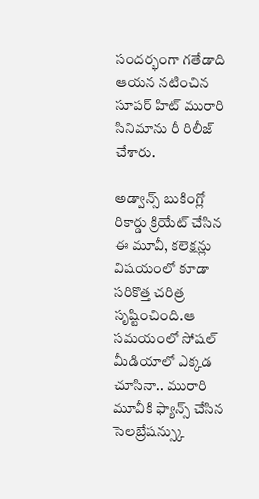సందర్భంగా గతేడాది ఆయన నటించిన సూపర్ హిట్ మురారి సినిమాను రీ రిలీజ్ చేశారు.

అడ్వాన్స్ బుకింగ్లో రికార్డు క్రియేట్ చేసిన ఈ మూవీ, కలెక్షన్లు విషయంలో కూడా సరికొత్త చరిత్ర సృష్టించింది.ఆ సమయంలో సోషల్ మీడియాలో ఎక్కడ చూసినా.. మురారి మూవీకి ఫ్యాన్స్ చేసిన సెలబ్రేషన్స్కు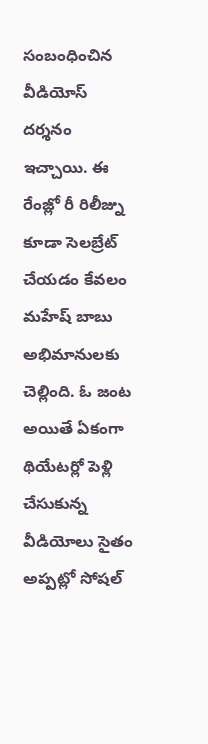సంబంధించిన వీడియోస్ దర్శనం ఇచ్చాయి. ఈ రేంజ్లో రీ రిలీజ్ను కూడా సెలబ్రేట్ చేయడం కేవలం మహేష్ బాబు అభిమానులకు చెల్లింది. ఓ జంట అయితే ఏకంగా థియేటర్లో పెళ్లి చేసుకున్న వీడియోలు సైతం అప్పట్లో సోషల్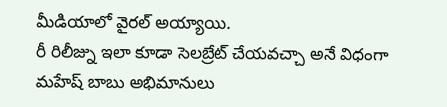మీడియాలో వైరల్ అయ్యాయి.
రీ రిలీజ్ను ఇలా కూడా సెలబ్రేట్ చేయవచ్చా అనే విధంగా మహేష్ బాబు అభిమానులు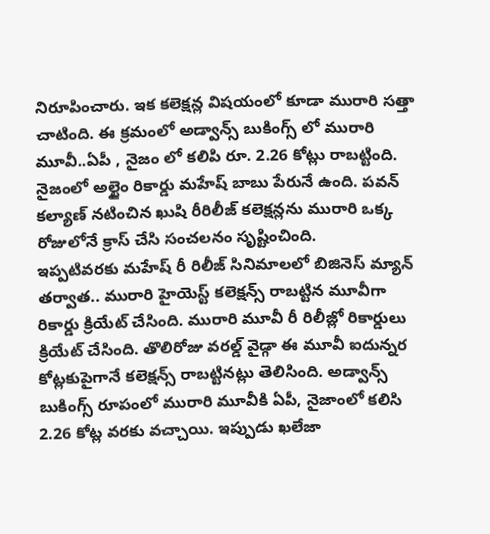నిరూపించారు. ఇక కలెక్షన్ల విషయంలో కూడా మురారి సత్తా చాటింది. ఈ క్రమంలో అడ్వాన్స్ బుకింగ్స్ లో మురారి మూవీ..ఏపీ , నైజం లో కలిపి రూ. 2.26 కోట్లు రాబట్టింది. నైజంలో అల్టైం రికార్డు మహేష్ బాబు పేరునే ఉంది. పవన్ కల్యాణ్ నటించిన ఖుషి రీరిలీజ్ కలెక్షన్లను మురారి ఒక్క రోజులోనే క్రాస్ చేసి సంచలనం సృష్టించింది.
ఇప్పటివరకు మహేష్ రీ రిలీజ్ సినిమాలలో బిజినెస్ మ్యాన్ తర్వాత.. మురారి హైయెస్ట్ కలెక్షన్స్ రాబట్టిన మూవీగా రికార్డు క్రియేట్ చేసింది. మురారి మూవీ రీ రిలీజ్లో రికార్డులు క్రియేట్ చేసింది. తొలిరోజు వరల్డ్ వైడ్గా ఈ మూవీ ఐదున్నర కోట్లకుపైగానే కలెక్షన్స్ రాబట్టినట్లు తెలిసింది. అడ్వాన్స్ బుకింగ్స్ రూపంలో మురారి మూవీకి ఏపీ, నైజాంలో కలిసి 2.26 కోట్ల వరకు వచ్చాయి. ఇప్పుడు ఖలేజా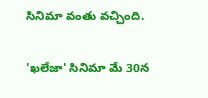సినిమా వంతు వచ్చింది.

'ఖలేజా' సినిమా మే 30న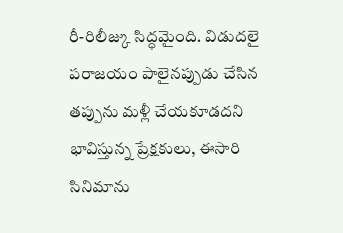రీ-రిలీజ్కు సిద్ధమైంది. విడుదలై పరాజయం పాలైనప్పుడు చేసిన తప్పును మళ్లీ చేయకూడదని భావిస్తున్న ప్రేక్షకులు, ఈసారి సినిమాను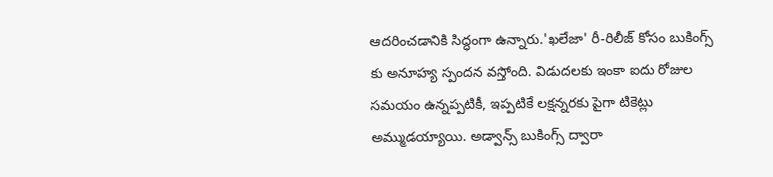ఆదరించడానికి సిద్ధంగా ఉన్నారు.'ఖలేజా' రీ-రిలీజ్ కోసం బుకింగ్స్ కు అనూహ్య స్పందన వస్తోంది. విడుదలకు ఇంకా ఐదు రోజుల సమయం ఉన్నప్పటికీ, ఇప్పటికే లక్షన్నరకు పైగా టికెట్లు అమ్ముడయ్యాయి. అడ్వాన్స్ బుకింగ్స్ ద్వారా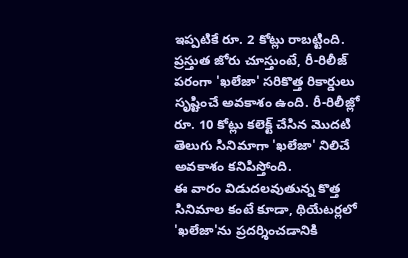ఇప్పటికే రూ. 2 కోట్లు రాబట్టింది. ప్రస్తుత జోరు చూస్తుంటే, రీ-రిలీజ్ పరంగా 'ఖలేజా' సరికొత్త రికార్డులు సృష్టించే అవకాశం ఉంది. రీ-రిలీజ్లో రూ. 10 కోట్లు కలెక్ట్ చేసిన మొదటి తెలుగు సినిమాగా 'ఖలేజా' నిలిచే అవకాశం కనిపిస్తోంది.
ఈ వారం విడుదలవుతున్న కొత్త సినిమాల కంటే కూడా, థియేటర్లలో 'ఖలేజా'ను ప్రదర్శించడానికి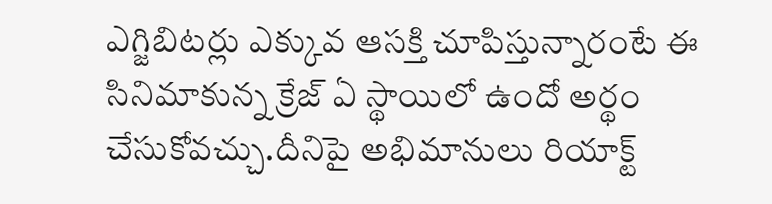ఎగ్జిబిటర్లు ఎక్కువ ఆసక్తి చూపిస్తున్నారంటే ఈ సినిమాకున్న క్రేజ్ ఏ స్థాయిలో ఉందో అర్థం చేసుకోవచ్చు.దీనిపై అభిమానులు రియాక్ట్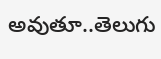అవుతూ..తెలుగు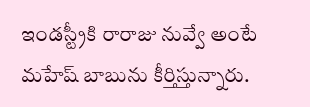ఇండస్ట్రీకి రారాజు నువ్వే అంటే మహేష్ బాబును కీర్తిస్తున్నారు.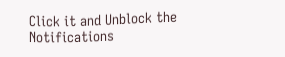Click it and Unblock the Notifications